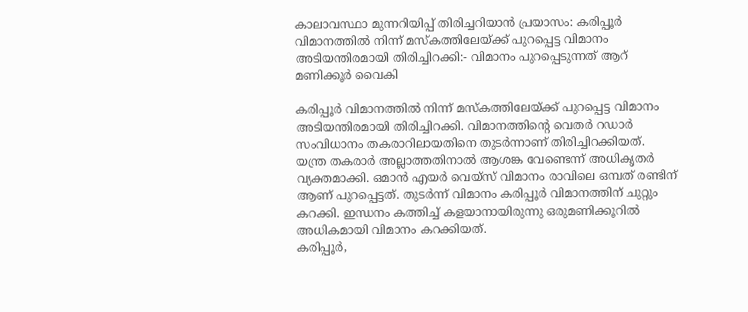കാലാവസ്ഥാ മുന്നറിയിപ്പ് തിരിച്ചറിയാൻ പ്രയാസം: കരിപ്പൂർ വിമാനത്തിൽ നിന്ന് മസ്കത്തിലേയ്ക്ക് പുറപ്പെട്ട വിമാനം അടിയന്തിരമായി തിരിച്ചിറക്കി:- വിമാനം പുറപ്പെടുന്നത് ആറ് മണിക്കൂർ വൈകി

കരിപ്പൂർ വിമാനത്തിൽ നിന്ന് മസ്കത്തിലേയ്ക്ക് പുറപ്പെട്ട വിമാനം അടിയന്തിരമായി തിരിച്ചിറക്കി. വിമാനത്തിന്റെ വെതർ റഡാർ സംവിധാനം തകരാറിലായതിനെ തുടർന്നാണ് തിരിച്ചിറക്കിയത്. യന്ത്ര തകരാർ അല്ലാത്തതിനാൽ ആശങ്ക വേണ്ടെന്ന് അധികൃതർ വ്യക്തമാക്കി. ഒമാൻ എയർ വെയ്സ് വിമാനം രാവിലെ ഒമ്പത് രണ്ടിന് ആണ് പുറപ്പെട്ടത്. തുടർന്ന് വിമാനം കരിപ്പൂർ വിമാനത്തിന് ചുറ്റും കറക്കി. ഇന്ധനം കത്തിച്ച് കളയാനായിരുന്നു ഒരുമണിക്കൂറിൽ അധികമായി വിമാനം കറക്കിയത്.
കരിപ്പൂർ,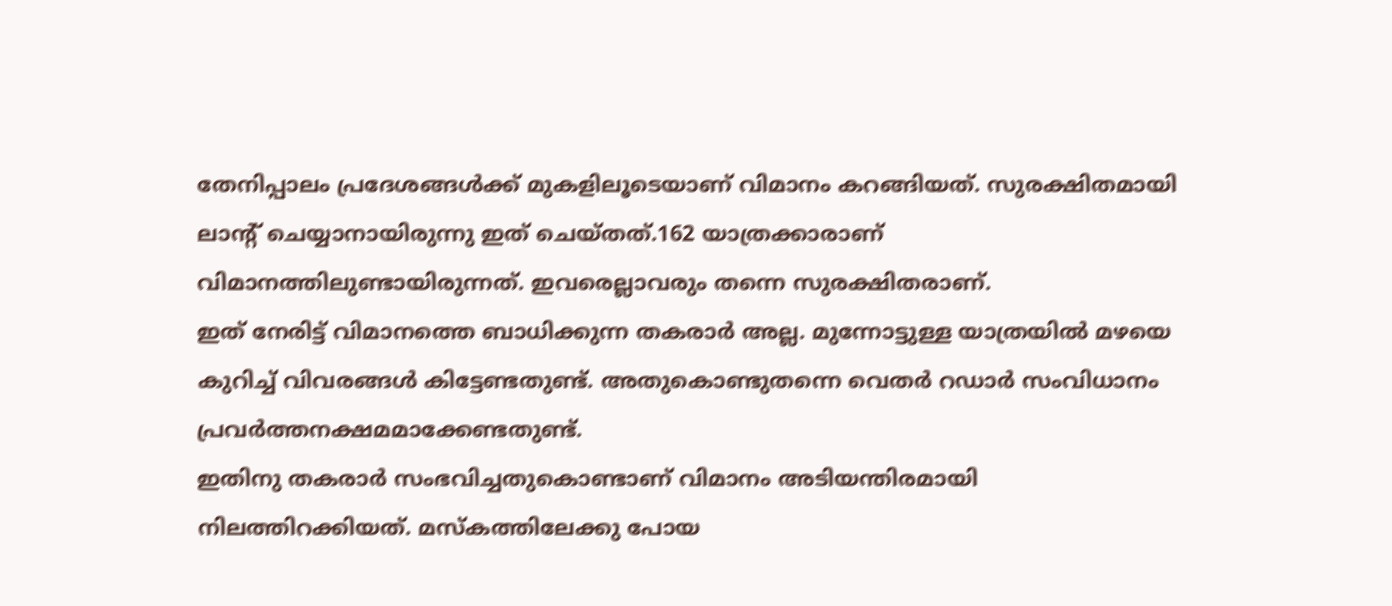തേനിപ്പാലം പ്രദേശങ്ങൾക്ക് മുകളിലൂടെയാണ് വിമാനം കറങ്ങിയത്. സുരക്ഷിതമായി ലാന്റ് ചെയ്യാനായിരുന്നു ഇത് ചെയ്തത്.162 യാത്രക്കാരാണ് വിമാനത്തിലുണ്ടായിരുന്നത്. ഇവരെല്ലാവരും തന്നെ സുരക്ഷിതരാണ്.
ഇത് നേരിട്ട് വിമാനത്തെ ബാധിക്കുന്ന തകരാർ അല്ല. മുന്നോട്ടുള്ള യാത്രയിൽ മഴയെ കുറിച്ച് വിവരങ്ങൾ കിട്ടേണ്ടതുണ്ട്. അതുകൊണ്ടുതന്നെ വെതർ റഡാർ സംവിധാനം പ്രവർത്തനക്ഷമമാക്കേണ്ടതുണ്ട്.
ഇതിനു തകരാർ സംഭവിച്ചതുകൊണ്ടാണ് വിമാനം അടിയന്തിരമായി നിലത്തിറക്കിയത്. മസ്കത്തിലേക്കു പോയ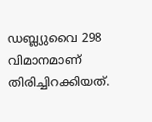ഡബ്ല്യുവൈ 298 വിമാനമാണ് തിരിച്ചിറക്കിയത്.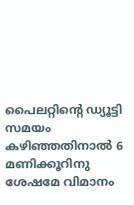പൈലറ്റിന്റെ ഡ്യൂട്ടി സമയം കഴിഞ്ഞതിനാൽ 6 മണിക്കൂറിനു ശേഷമേ വിമാനം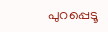പുറപ്പെടൂ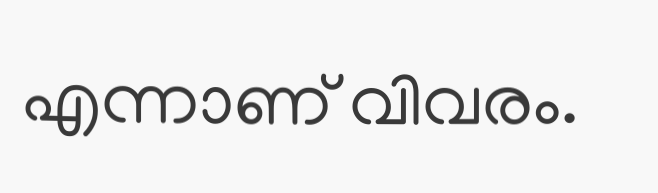എന്നാണ് വിവരം.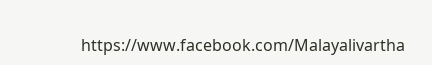https://www.facebook.com/Malayalivartha